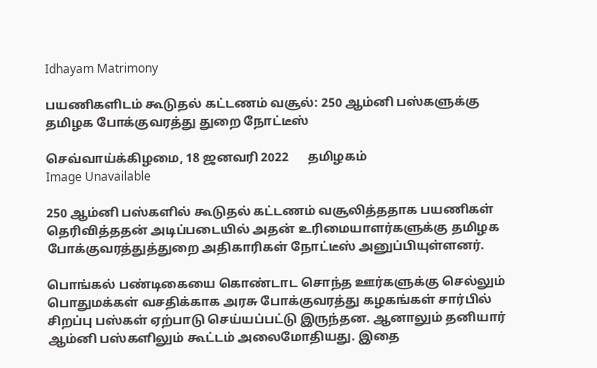Idhayam Matrimony

பயணிகளிடம் கூடுதல் கட்டணம் வசூல்: 250 ஆம்னி பஸ்களுக்கு தமிழக போக்குவரத்து துறை நோட்டீஸ்

செவ்வாய்க்கிழமை, 18 ஜனவரி 2022      தமிழகம்
Image Unavailable

250 ஆம்னி பஸ்களில் கூடுதல் கட்டணம் வசூலித்ததாக பயணிகள் தெரிவித்ததன் அடிப்படையில் அதன் உரிமையாளர்களுக்கு தமிழக போக்குவரத்துத்துறை அதிகாரிகள் நோட்டீஸ் அனுப்பியுள்ளனர்.

பொங்கல் பண்டிகையை கொண்டாட சொந்த ஊர்களுக்கு செல்லும் பொதுமக்கள் வசதிக்காக அரசு போக்குவரத்து கழகங்கள் சார்பில் சிறப்பு பஸ்கள் ஏற்பாடு செய்யப்பட்டு இருந்தன. ஆனாலும் தனியார் ஆம்னி பஸ்களிலும் கூட்டம் அலைமோதியது. இதை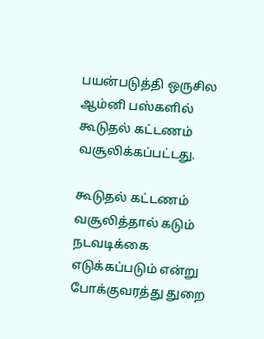பயன்படுத்தி ஒருசில ஆம்னி பஸ்களில் கூடுதல் கட்டணம் வசூலிக்கப்பட்டது.

கூடுதல் கட்டணம் வசூலித்தால் கடும் நடவடிக்கை எடுக்கப்படும் என்று போக்குவரத்து துறை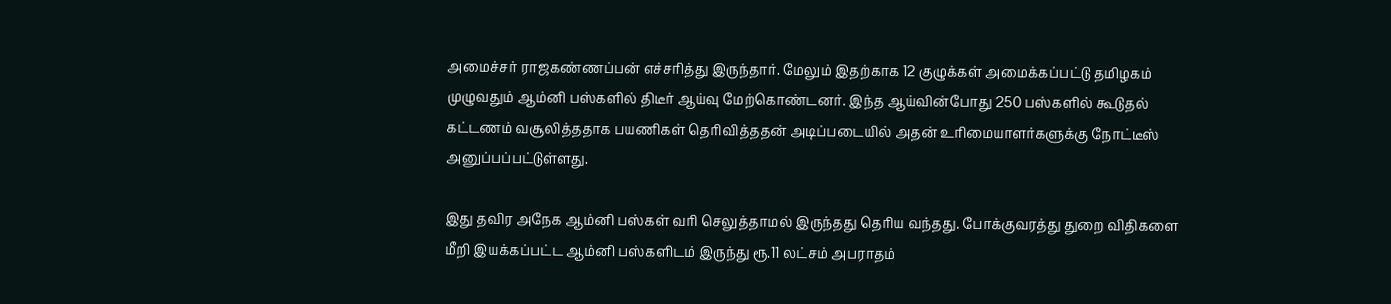அமைச்சர் ராஜகண்ணப்பன் எச்சரித்து இருந்தார். மேலும் இதற்காக 12 குழுக்கள் அமைக்கப்பட்டு தமிழகம் முழுவதும் ஆம்னி பஸ்களில் திடீர் ஆய்வு மேற்கொண்டனர். இந்த ஆய்வின்போது 250 பஸ்களில் கூடுதல் கட்டணம் வசூலித்ததாக பயணிகள் தெரிவித்ததன் அடிப்படையில் அதன் உரிமையாளர்களுக்கு நோட்டீஸ் அனுப்பப்பட்டுள்ளது.

இது தவிர அநேக ஆம்னி பஸ்கள் வரி செலுத்தாமல் இருந்தது தெரிய வந்தது. போக்குவரத்து துறை விதிகளை மீறி இயக்கப்பட்ட ஆம்னி பஸ்களிடம் இருந்து ரூ.11 லட்சம் அபராதம்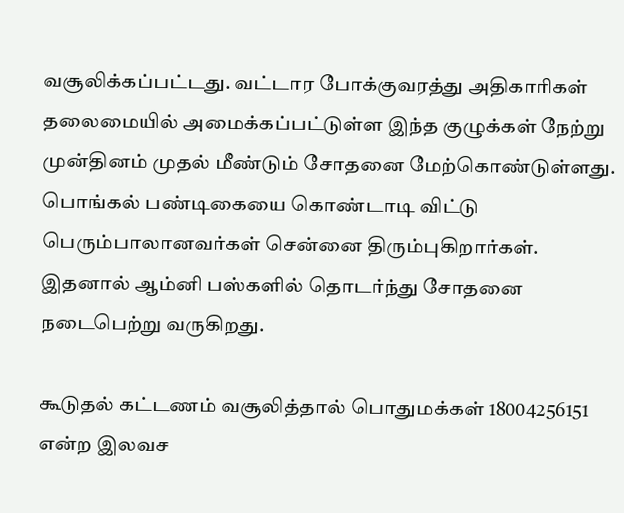வசூலிக்கப்பட்டது. வட்டார போக்குவரத்து அதிகாரிகள் தலைமையில் அமைக்கப்பட்டுள்ள இந்த குழுக்கள் நேற்று முன்தினம் முதல் மீண்டும் சோதனை மேற்கொண்டுள்ளது. பொங்கல் பண்டிகையை கொண்டாடி விட்டு பெரும்பாலானவர்கள் சென்னை திரும்புகிறார்கள். இதனால் ஆம்னி பஸ்களில் தொடர்ந்து சோதனை நடைபெற்று வருகிறது.

கூடுதல் கட்டணம் வசூலித்தால் பொதுமக்கள் 18004256151 என்ற இலவச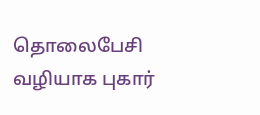தொலைபேசி வழியாக புகார்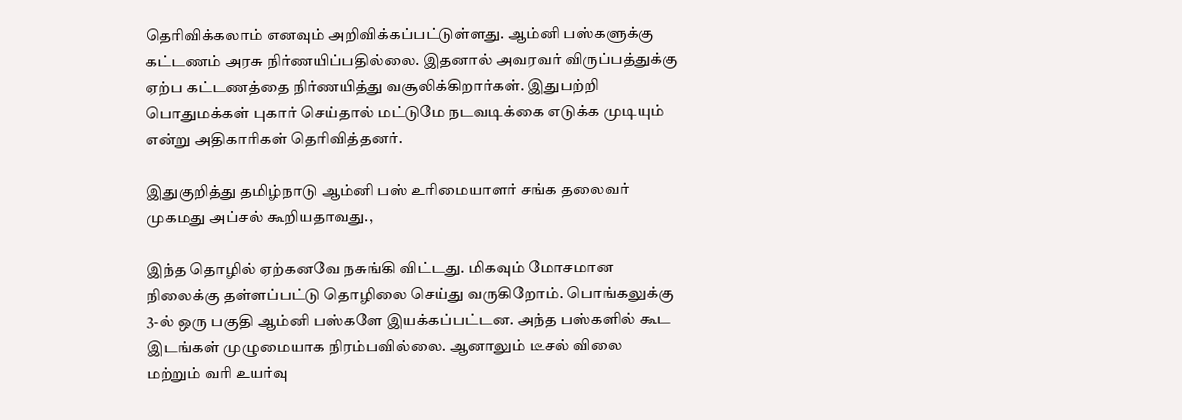தெரிவிக்கலாம் எனவும் அறிவிக்கப்பட்டுள்ளது. ஆம்னி பஸ்களுக்கு கட்டணம் அரசு நிர்ணயிப்பதில்லை. இதனால் அவரவர் விருப்பத்துக்கு ஏற்ப கட்டணத்தை நிர்ணயித்து வசூலிக்கிறார்கள். இதுபற்றி பொதுமக்கள் புகார் செய்தால் மட்டுமே நடவடிக்கை எடுக்க முடியும் என்று அதிகாரிகள் தெரிவித்தனர்.

இதுகுறித்து தமிழ்நாடு ஆம்னி பஸ் உரிமையாளர் சங்க தலைவர் முகமது அப்சல் கூறியதாவது.,

இந்த தொழில் ஏற்கனவே நசுங்கி விட்டது. மிகவும் மோசமான நிலைக்கு தள்ளப்பட்டு தொழிலை செய்து வருகிறோம். பொங்கலுக்கு 3-ல் ஒரு பகுதி ஆம்னி பஸ்களே இயக்கப்பட்டன. அந்த பஸ்களில் கூட இடங்கள் முழுமையாக நிரம்பவில்லை. ஆனாலும் டீசல் விலை மற்றும் வரி உயர்வு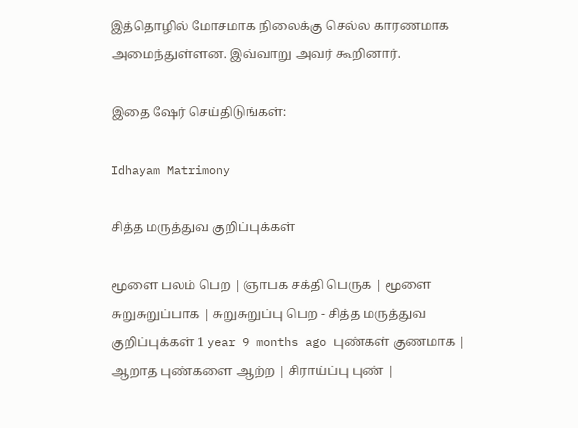இத்தொழில் மோசமாக நிலைக்கு செல்ல காரணமாக அமைந்துள்ளன. இவ்வாறு அவர் கூறினார்.

இதை ஷேர் செய்திடுங்கள்:

Idhayam Matrimony

சித்த மருத்துவ குறிப்புக்கள்

மூளை பலம் பெற | ஞாபக சக்தி பெருக | மூளை சுறுசுறுப்பாக | சுறுசுறுப்பு பெற - சித்த மருத்துவ குறிப்புக்கள் 1 year 9 months ago புண்கள் குணமாக | ஆறாத புண்களை ஆற்ற | சிராய்ப்பு புண் |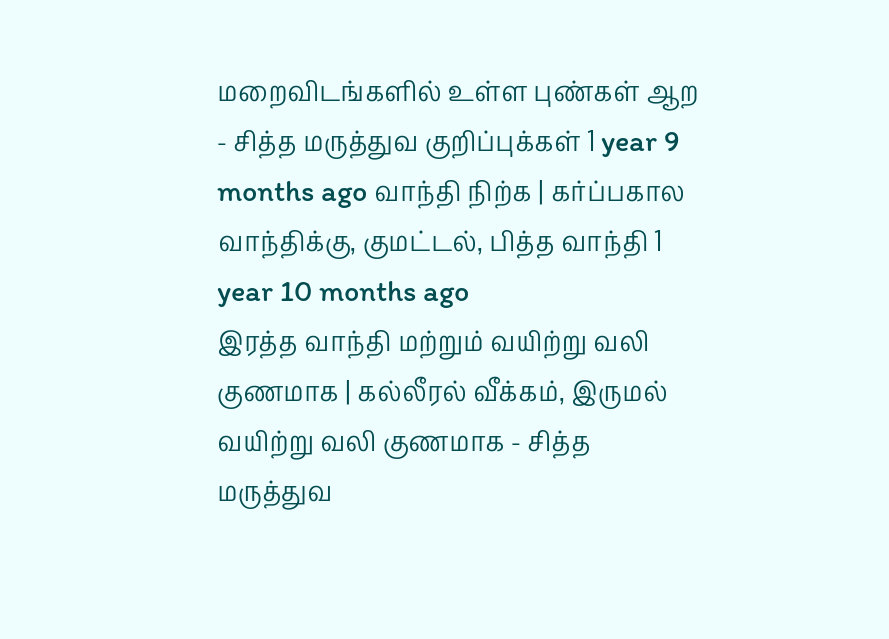மறைவிடங்களில் உள்ள புண்கள் ஆற - சித்த மருத்துவ குறிப்புக்கள் 1 year 9 months ago வாந்தி நிற்க | கர்ப்பகால வாந்திக்கு, குமட்டல், பித்த வாந்தி 1 year 10 months ago
இரத்த வாந்தி மற்றும் வயிற்று வலி குணமாக | கல்லீரல் வீக்கம், இருமல் வயிற்று வலி குணமாக - சித்த மருத்துவ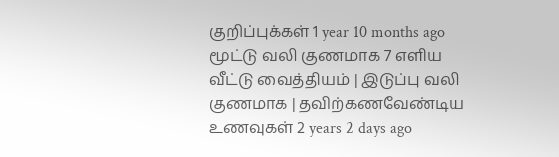குறிப்புக்கள் 1 year 10 months ago மூட்டு வலி குணமாக 7 எளிய வீட்டு வைத்தியம் | இடுப்பு வலி குணமாக | தவிற்கணவேண்டிய உணவுகள் 2 years 2 days ago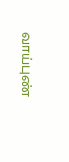வாய்புண்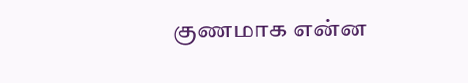குணமாக என்ன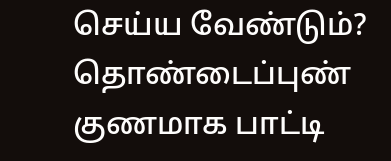செய்ய வேண்டும்? தொண்டைப்புண் குணமாக பாட்டி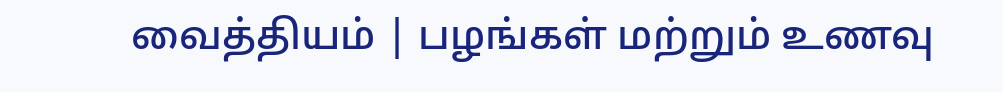வைத்தியம் | பழங்கள் மற்றும் உணவு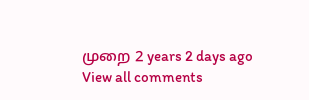முறை 2 years 2 days ago
View all comments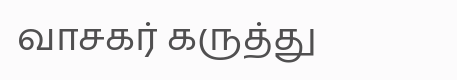வாசகர் கருத்து